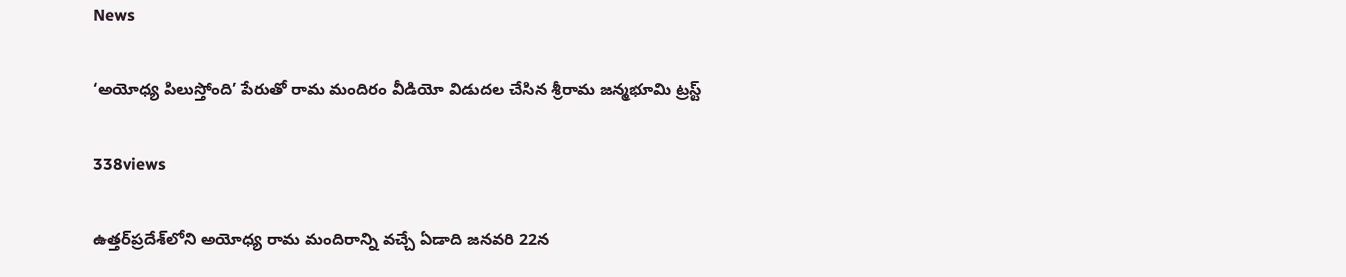News

‘అయోధ్య పిలుస్తోంది’ పేరుతో రామ మందిరం వీడియో విడుదల చేసిన శ్రీరామ జన్మభూమి ట్రస్ట్‌

338views

ఉత్తర్‌ప్రదేశ్‌లోని అయోధ్య రామ మందిరాన్ని వచ్చే ఏడాది జనవరి 22న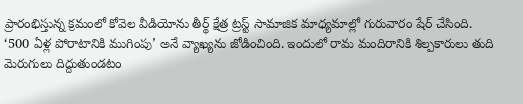ప్రారంభిస్తున్న క్రమంలో కోవెల వీడియోను తీర్థ్‌ క్షేత్ర ట్రస్ట్‌ సామాజిక మాధ్యమాల్లో గురువారం షేర్‌ చేసింది. ‘500 ఏళ్ల పోరాటానికి ముగింపు’ అనే వ్యాఖ్యను జోడించింది. ఇందులో రామ మందిరానికి శిల్పకారులు తుది మెరుగులు దిద్దుతుండటం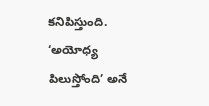కనిపిస్తుంది. ‘అయోధ్య పిలుస్తోంది’ అనే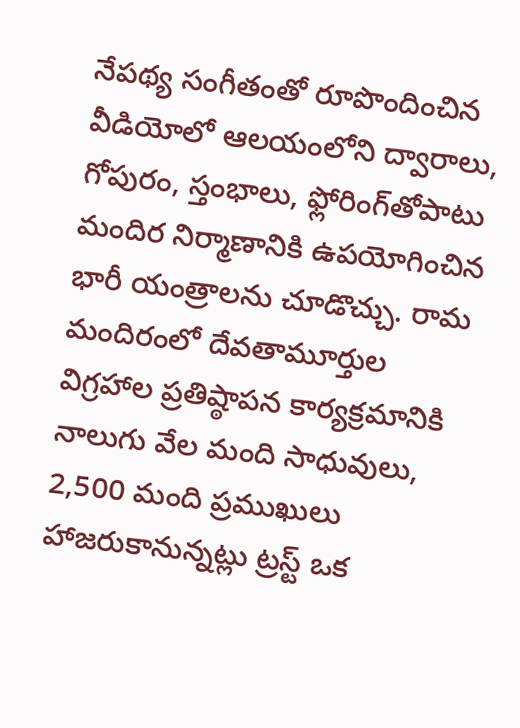నేపథ్య సంగీతంతో రూపొందించిన వీడియోలో ఆలయంలోని ద్వారాలు, గోపురం, స్తంభాలు, ఫ్లోరింగ్‌తోపాటు మందిర నిర్మాణానికి ఉపయోగించిన భారీ యంత్రాలను చూడొచ్చు. రామ మందిరంలో దేవతామూర్తుల విగ్రహాల ప్రతిష్ఠాపన కార్యక్రమానికి నాలుగు వేల మంది సాధువులు, 2,500 మంది ప్రముఖులు హాజరుకానున్నట్లు ట్రస్ట్‌ ఒక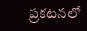ప్రకటనలో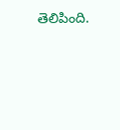తెలిపింది.